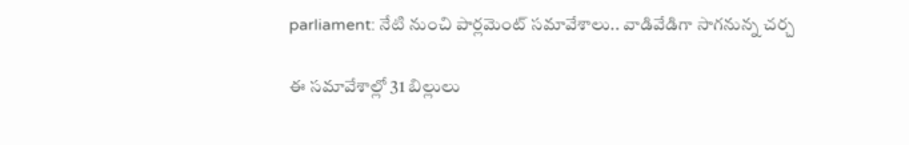parliament: నేటి నుంచి పార్లమెంట్ సమావేశాలు.. వాడివేడిగా సాగనున్న చర్చ

ఈ సమావేశాల్లో 31 బిల్లులు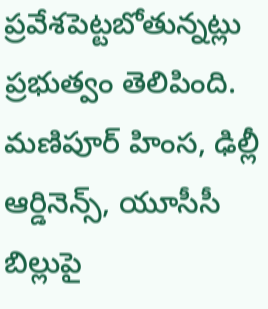ప్రవేశపెట్టబోతున్నట్లు ప్రభుత్వం తెలిపింది. మణిపూర్ హింస, ఢిల్లీ ఆర్డినెన్స్, యూసీసీ బిల్లుపై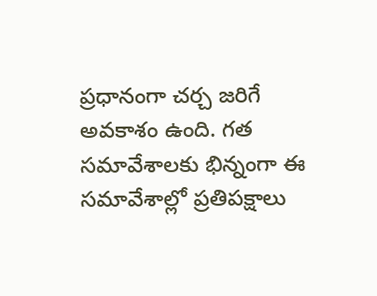ప్రధానంగా చర్చ జరిగే అవకాశం ఉంది. గత సమావేశాలకు భిన్నంగా ఈ సమావేశాల్లో ప్రతిపక్షాలు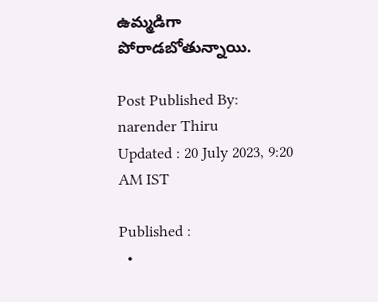ఉమ్మడిగా పోరాడబోతున్నాయి.

Post Published By: narender Thiru
Updated : 20 July 2023, 9:20 AM IST

Published :
  •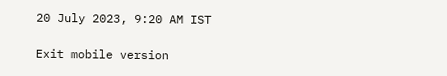20 July 2023, 9:20 AM IST

Exit mobile version